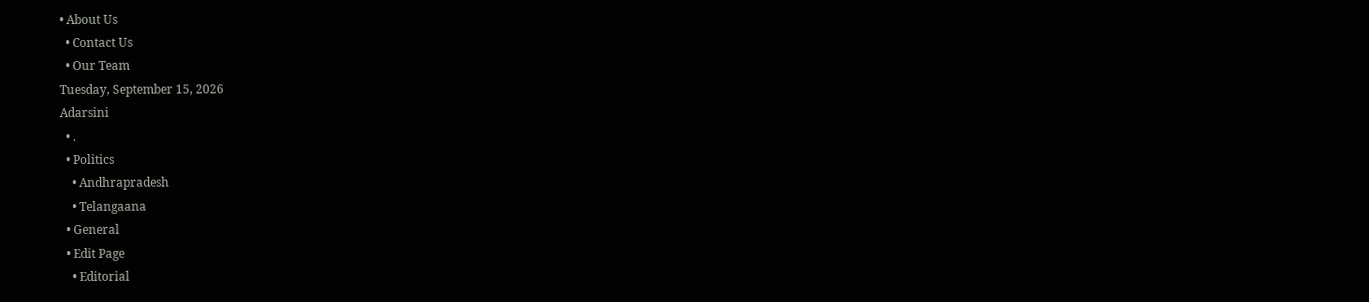• About Us
  • Contact Us
  • Our Team
Tuesday, September 15, 2026
Adarsini
  • .
  • Politics
    • Andhrapradesh
    • Telangaana
  • General
  • Edit Page
    • Editorial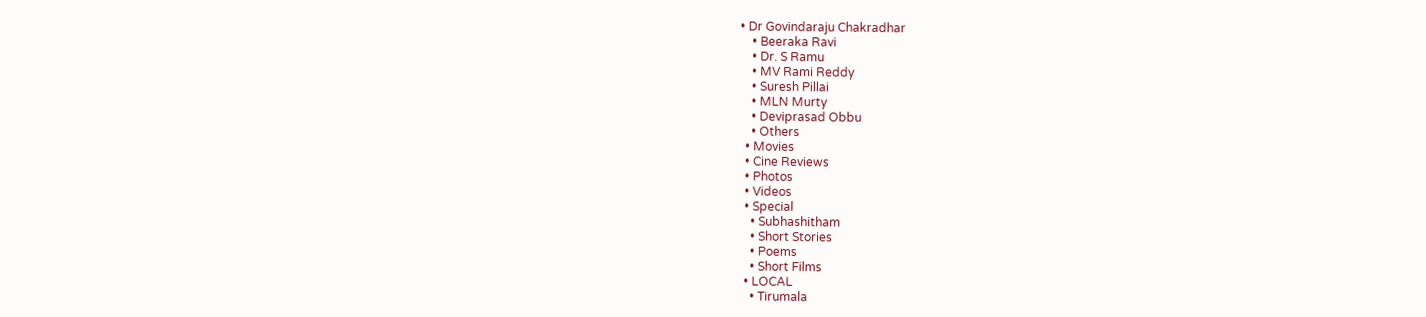• Dr Govindaraju Chakradhar
    • Beeraka Ravi
    • Dr. S Ramu
    • MV Rami Reddy
    • Suresh Pillai
    • MLN Murty
    • Deviprasad Obbu
    • Others
  • Movies
  • Cine Reviews
  • Photos
  • Videos
  • Special
    • Subhashitham
    • Short Stories
    • Poems
    • Short Films
  • LOCAL
    • Tirumala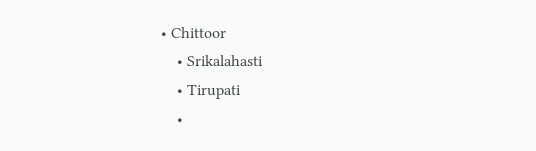• Chittoor
    • Srikalahasti
    • Tirupati
    •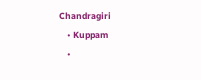Chandragiri
    • Kuppam
    •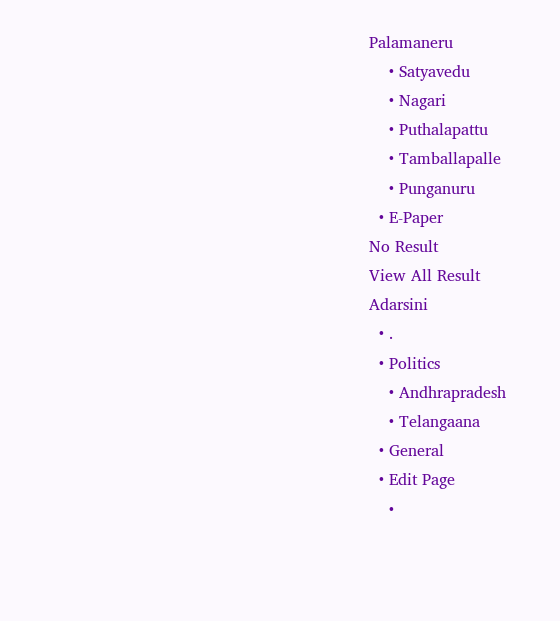Palamaneru
    • Satyavedu
    • Nagari
    • Puthalapattu
    • Tamballapalle
    • Punganuru
  • E-Paper
No Result
View All Result
Adarsini
  • .
  • Politics
    • Andhrapradesh
    • Telangaana
  • General
  • Edit Page
    •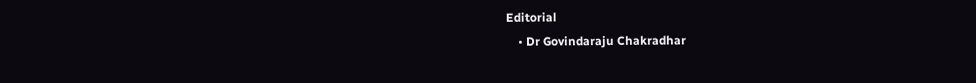Editorial
    • Dr Govindaraju Chakradhar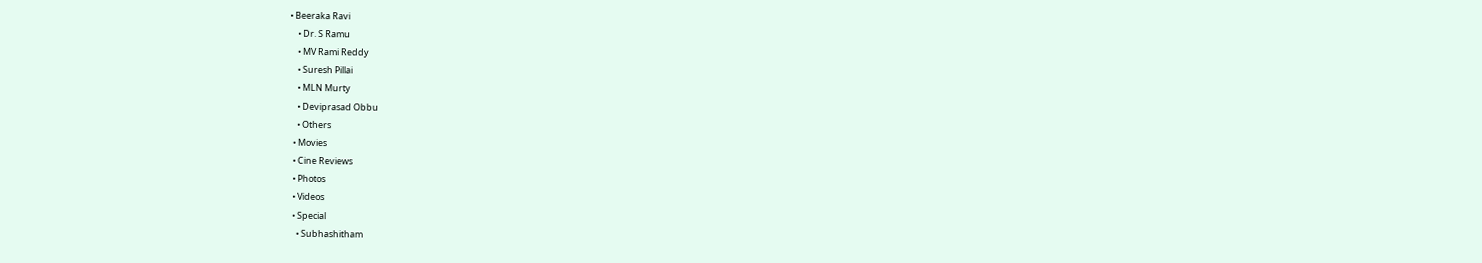• Beeraka Ravi
    • Dr. S Ramu
    • MV Rami Reddy
    • Suresh Pillai
    • MLN Murty
    • Deviprasad Obbu
    • Others
  • Movies
  • Cine Reviews
  • Photos
  • Videos
  • Special
    • Subhashitham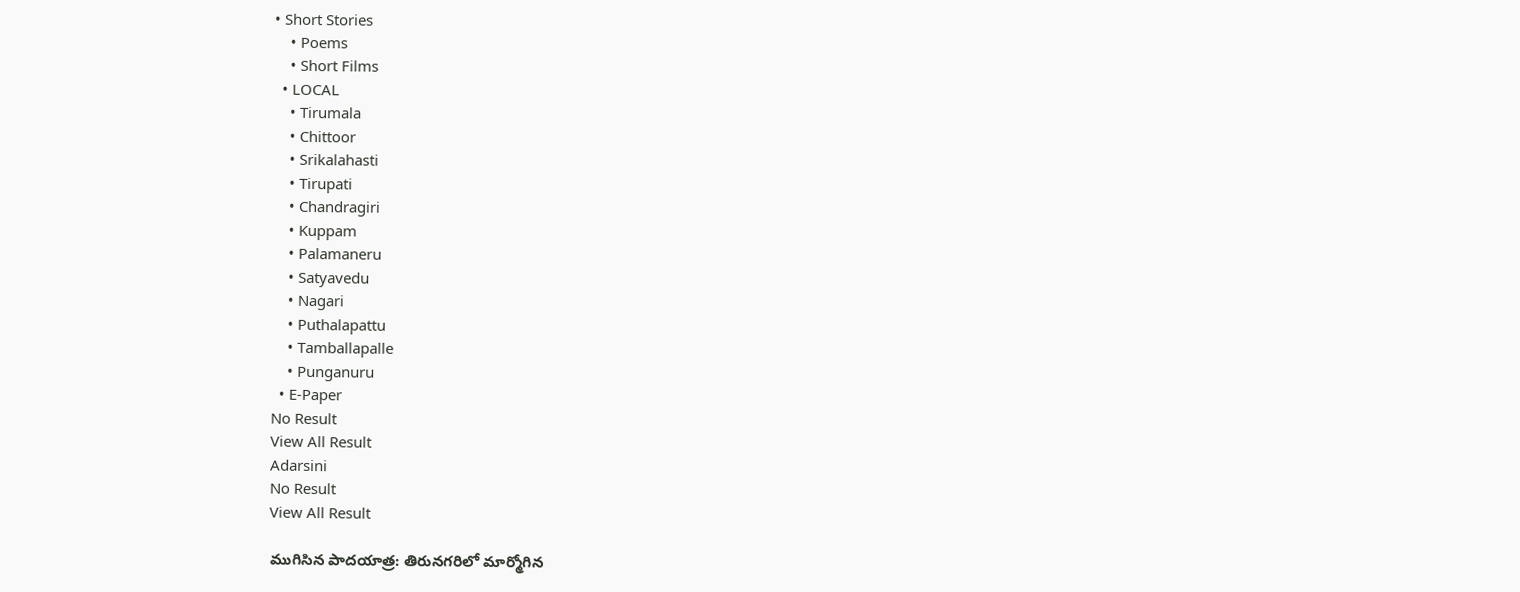• Short Stories
    • Poems
    • Short Films
  • LOCAL
    • Tirumala
    • Chittoor
    • Srikalahasti
    • Tirupati
    • Chandragiri
    • Kuppam
    • Palamaneru
    • Satyavedu
    • Nagari
    • Puthalapattu
    • Tamballapalle
    • Punganuru
  • E-Paper
No Result
View All Result
Adarsini
No Result
View All Result

ముగిసిన పాదయాత్ర: తిరునగరిలో మార్మోగిన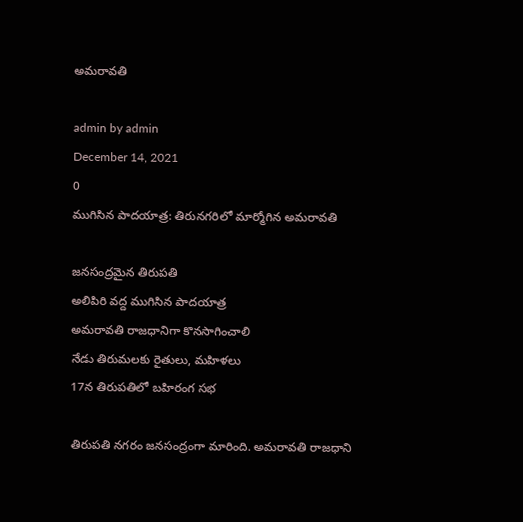అమరావతి

admin by admin
December 14, 2021
0
ముగిసిన పాదయాత్ర: తిరునగరిలో మార్మోగిన అమరావతి

జనసంద్రమైన తిరుపతి
అలిపిరి వద్ద ముగిసిన పాదయాత్ర
అమరావతి రాజధానిగా కొనసాగించాలి
నేడు తిరుమలకు రైతులు, మహిళలు
17న తిరుపతిలో బహిరంగ సభ

తిరుపతి నగరం జనసంద్రంగా మారింది. అమరావతి రాజధాని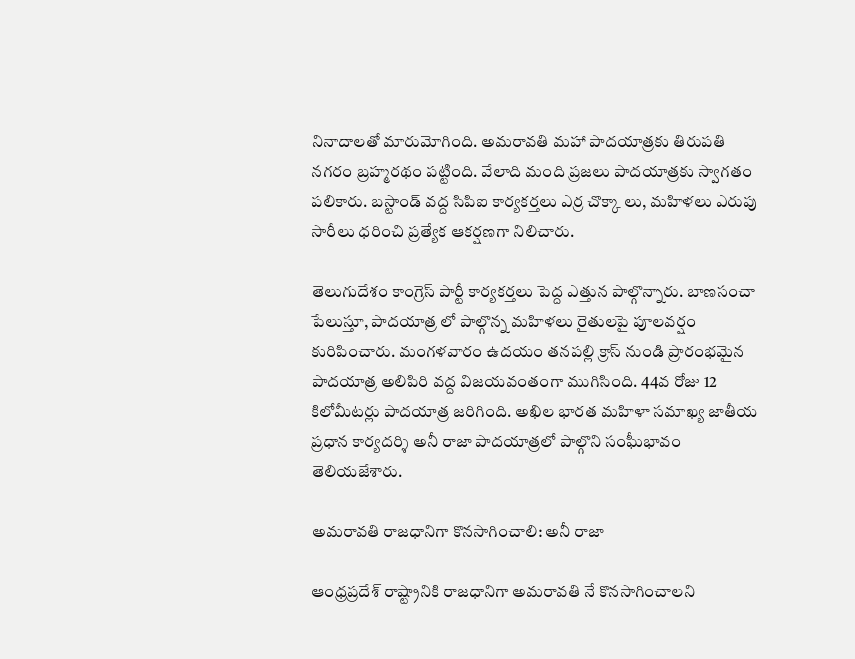నినాదాలతో మారుమోగింది. అమరావతి మహా పాదయాత్రకు తిరుపతి నగరం బ్రహ్మరథం పట్టింది. వేలాది మంది ప్రజలు పాదయాత్రకు స్వాగతం పలికారు. బస్టాండ్ వద్ద సిపిఐ కార్యకర్తలు ఎర్ర చొక్కా లు, మహిళలు ఎరుపు సారీలు ధరించి ప్రత్యేక ఆకర్షణగా నిలిచారు.

తెలుగుదేశం కాంగ్రెస్ పార్టీ కార్యకర్తలు పెద్ద ఎత్తున పాల్గొన్నారు. బాణసంచా పేలుస్తూ, పాదయాత్ర లో పాల్గొన్న మహిళలు రైతులపై పూలవర్షం కురిపించారు. మంగళవారం ఉదయం తనపల్లి క్రాస్ నుండి ప్రారంభమైన పాదయాత్ర అలిపిరి వద్ద విజయవంతంగా ముగిసింది. 44వ రోజు 12 కిలోమీటర్లు పాదయాత్ర జరిగింది. అఖిల భారత మహిళా సమాఖ్య జాతీయ ప్రధాన కార్యదర్శి అనీ రాజా పాదయాత్రలో పాల్గొని సంఘీభావం తెలియజేశారు.

అమరావతి రాజధానిగా కొనసాగించాలి: అనీ రాజా

ఆంధ్రప్రదేశ్ రాష్ట్రానికి రాజధానిగా అమరావతి నే కొనసాగించాలని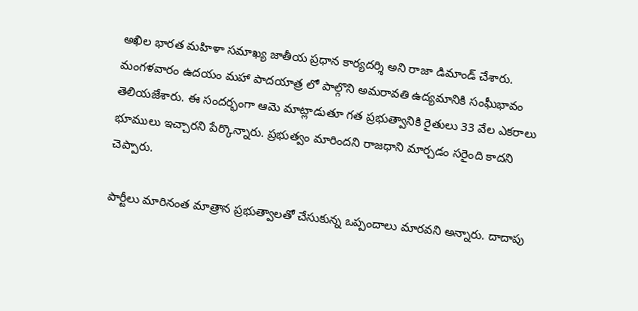అఖిల భారత మహిళా సమాఖ్య జాతీయ ప్రధాన కార్యదర్శి అని రాజా డిమాండ్ చేశారు. మంగళవారం ఉదయం మహా పాదయాత్ర లో పాల్గొని అమరావతి ఉద్యమానికి సంఘీభావం తెలియజేశారు. ఈ సందర్భంగా ఆమె మాట్లాడుతూ గత ప్రభుత్వానికి రైతులు 33 వేల ఎకరాలు భూములు ఇచ్చారని పేర్కొన్నారు. ప్రభుత్వం మారిందని రాజధాని మార్చడం సరైంది కాదని చెప్పారు.

పార్టీలు మారినంత మాత్రాన ప్రభుత్వాలతో చేసుకున్న ఒప్పందాలు మారవని అన్నారు. దాదాపు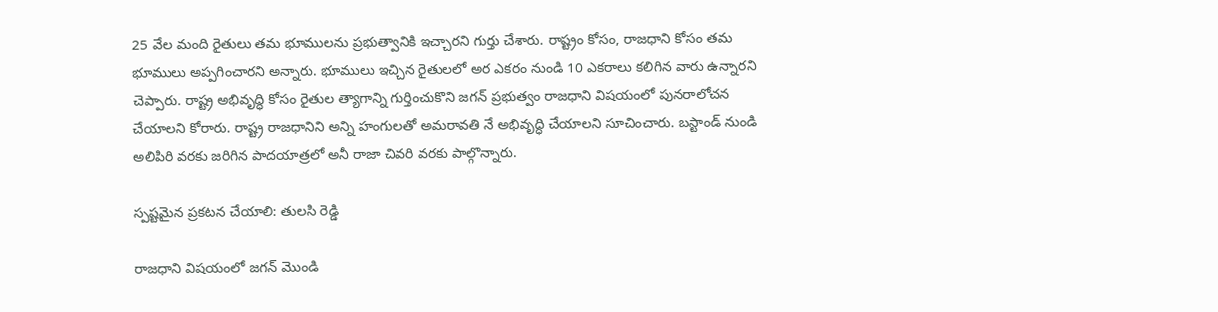25 వేల మంది రైతులు తమ భూములను ప్రభుత్వానికి ఇచ్చారని గుర్తు చేశారు. రాష్ట్రం కోసం, రాజధాని కోసం తమ భూములు అప్పగించారని అన్నారు. భూములు ఇచ్చిన రైతులలో అర ఎకరం నుండి 10 ఎకరాలు కలిగిన వారు ఉన్నారని చెప్పారు. రాష్ట్ర అభివృద్ధి కోసం రైతుల త్యాగాన్ని గుర్తించుకొని జగన్ ప్రభుత్వం రాజధాని విషయంలో పునరాలోచన చేయాలని కోరారు. రాష్ట్ర రాజధానిని అన్ని హంగులతో అమరావతి నే అభివృద్ధి చేయాలని సూచించారు. బస్టాండ్ నుండి అలిపిరి వరకు జరిగిన పాదయాత్రలో అనీ రాజా చివరి వరకు పాల్గొన్నారు.

స్పష్టమైన ప్రకటన చేయాలి: తులసి రెడ్డి

రాజధాని విషయంలో జగన్ మొండి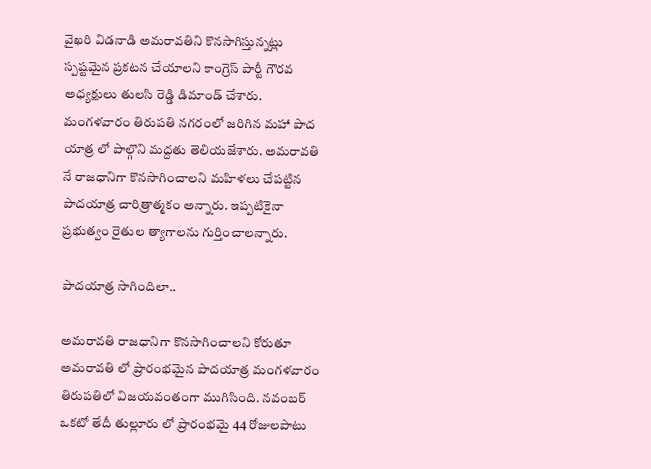వైఖరి విడనాడి అమరావతిని కొనసాగిస్తున్నట్లు స్పష్టమైన ప్రకటన చేయాలని కాంగ్రెస్ పార్టీ గౌరవ అధ్యక్షులు తులసి రెడ్డి డిమాండ్ చేశారు. మంగళవారం తిరుపతి నగరంలో జరిగిన మహా పాద యాత్ర లో పాల్గొని మద్దతు తెలియజేశారు. అమరావతి నే రాజధానిగా కొనసాగించాలని మహిళలు చేపట్టిన పాదయాత్ర చారిత్రాత్మకం అన్నారు. ఇప్పటికైనా ప్రభుత్వం రైతుల త్యాగాలను గుర్తించాలన్నారు.

పాదయాత్ర సాగిందిలా..

అమరావతి రాజధానిగా కొనసాగించాలని కోరుతూ అమరావతి లో ప్రారంభమైన పాదయాత్ర మంగళవారం తిరుపతిలో విజయవంతంగా ముగిసింది. నవంబర్ ఒకటో తేదీ తుల్లూరు లో ప్రారంభమై 44 రోజులపాటు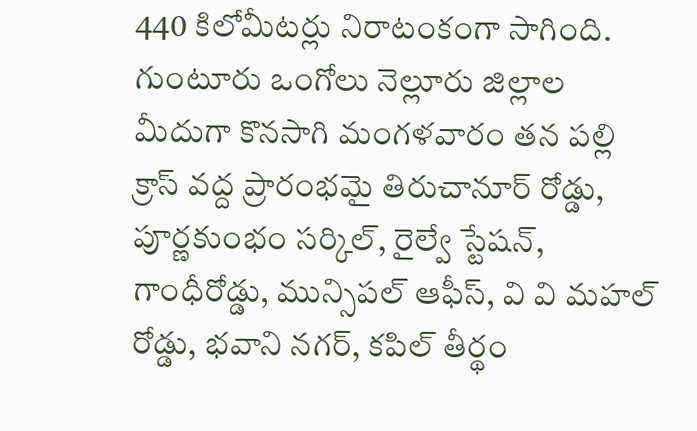440 కిలోమీటర్లు నిరాటంకంగా సాగింది. గుంటూరు ఒంగోలు నెల్లూరు జిల్లాల మీదుగా కొనసాగి మంగళవారం తన పల్లి క్రాస్ వద్ద ప్రారంభమై తిరుచానూర్ రోడ్డు, పూర్ణకుంభం సర్కిల్, రైల్వే స్టేషన్, గాంధీరోడ్డు, మున్సిపల్ ఆఫీస్, వి వి మహల్ రోడ్డు, భవాని నగర్, కపిల్ తీర్థం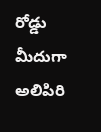రోడ్డు మీదుగా అలిపిరి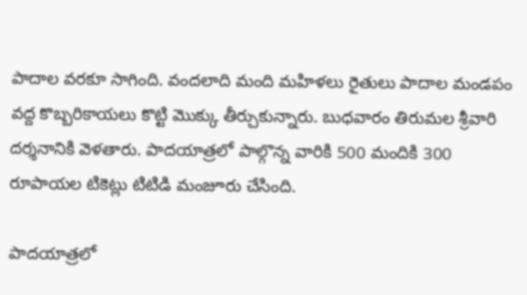పాదాల వరకూ సాగింది. వందలాది మంది మహిళలు రైతులు పాదాల మండపం వద్ద కొబ్బరికాయలు కొట్టి మొక్కు తీర్చుకున్నారు. బుధవారం తిరుమల శ్రీవారి దర్శనానికి వెళతారు. పాదయాత్రలో పాల్గొన్న వారికి 500 మందికి 300 రూపాయల టికెట్లు టిటిడి మంజూరు చేసింది.

పాదయాత్రలో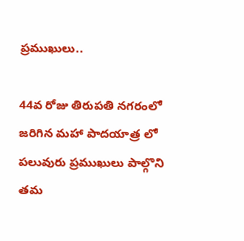ప్రముఖులు..

44వ రోజు తిరుపతి నగరంలో జరిగిన మహా పాదయాత్ర లో పలువురు ప్రముఖులు పాల్గొని తమ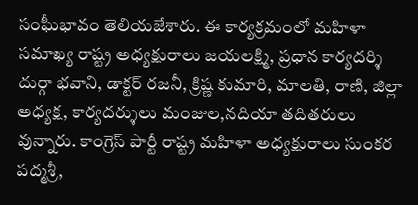సంఘీభావం తెలియజేశారు. ఈ కార్యక్రమంలో మహిళా సమాఖ్య రాష్ట్ర అధ్యక్షురాలు జయలక్ష్మి, ప్రధాన కార్యదర్శి దుర్గా భవాని, డాక్టర్ రజనీ, క్రిష్ణ కుమారి, మాలతి, రాణి, జిల్లా అధ్యక్ష, కార్యదర్శులు మంజుల,నదియా తదితరులు వున్నారు. కాంగ్రెస్ పార్టీ రాష్ట్ర మహిళా అధ్యక్షురాలు సుంకర పద్మశ్రీ,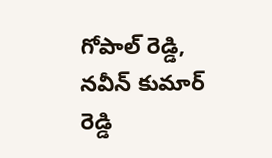గోపాల్ రెడ్డి, నవీన్ కుమార్ రెడ్డి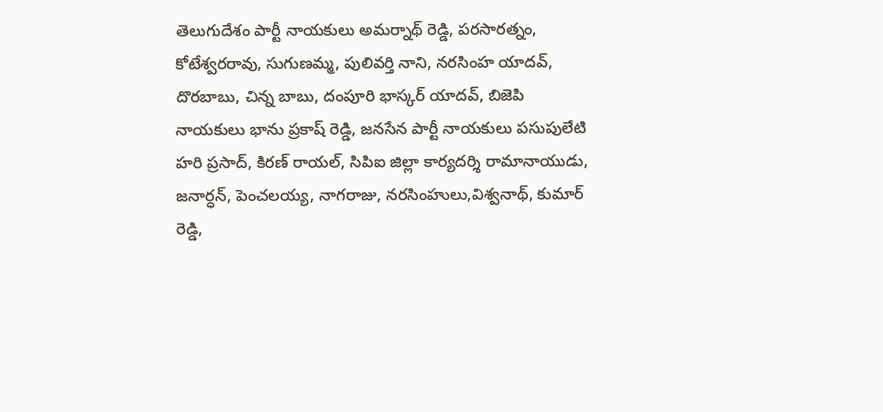తెలుగుదేశం పార్టీ నాయకులు అమర్నాథ్ రెడ్డి, పరసారత్నం, కోటేశ్వరరావు, సుగుణమ్మ, పులివర్తి నాని, నరసింహ యాదవ్, దొరబాబు, చిన్న బాబు, దంపూరి భాస్కర్ యాదవ్, బిజెపి నాయకులు భాను ప్రకాష్ రెడ్డి, జనసేన పార్టీ నాయకులు పసుపులేటి హరి ప్రసాద్, కిరణ్ రాయల్, సిపిఐ జిల్లా కార్యదర్శి రామానాయుడు, జనార్ధన్, పెంచలయ్య, నాగరాజు, నరసింహులు,విశ్వనాథ్, కుమార్ రెడ్డి,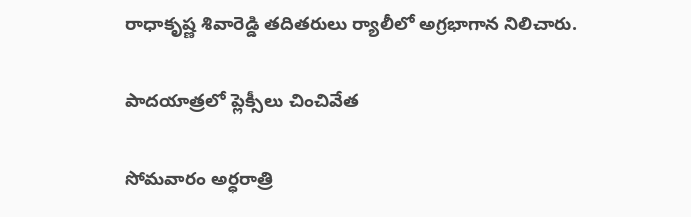రాధాకృష్ణ శివారెడ్డి తదితరులు ర్యాలీలో అగ్రభాగాన నిలిచారు.

పాదయాత్రలో ప్లెక్సీలు చించివేత

సోమవారం అర్ధరాత్రి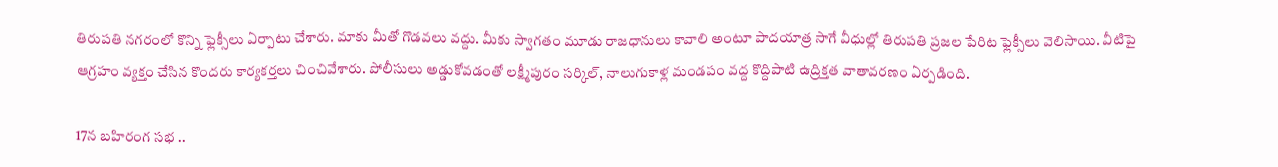తిరుపతి నగరంలో కొన్ని ఫ్లెక్సీలు ఏర్పాటు చేశారు. మాకు మీతో గొడవలు వద్దు. మీకు స్వాగతం మూడు రాజధానులు కావాలి అంటూ పాదయాత్ర సాగే వీధుల్లో తిరుపతి ప్రజల పేరిట ఫ్లెక్సీలు వెలిసాయి. వీటిపై ఆగ్రహం వ్యక్తం చేసిన కొందరు కార్యకర్తలు చించివేశారు. పోలీసులు అడ్డుకోవడంతో లక్ష్మీపురం సర్కిల్, నాలుగుకాళ్ల మండపం వద్ద కొద్దిపాటి ఉద్రిక్తత వాతావరణం ఏర్పడింది.

17న బహిరంగ సభ ..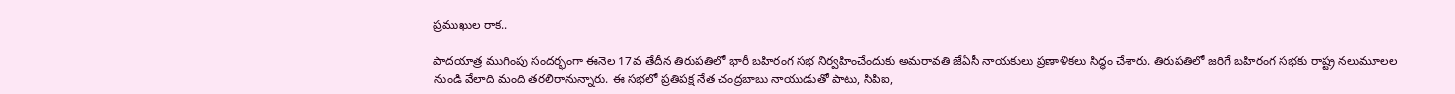ప్రముఖుల రాక..

పాదయాత్ర ముగింపు సందర్భంగా ఈనెల 17వ తేదీన తిరుపతిలో భారీ బహిరంగ సభ నిర్వహించేందుకు అమరావతి జేఏసీ నాయకులు ప్రణాళికలు సిద్ధం చేశారు. తిరుపతిలో జరిగే బహిరంగ సభకు రాష్ట్ర నలుమూలల నుండి వేలాది మంది తరలిరానున్నారు. ఈ సభలో ప్రతిపక్ష నేత చంద్రబాబు నాయుడుతో పాటు, సిపిఐ,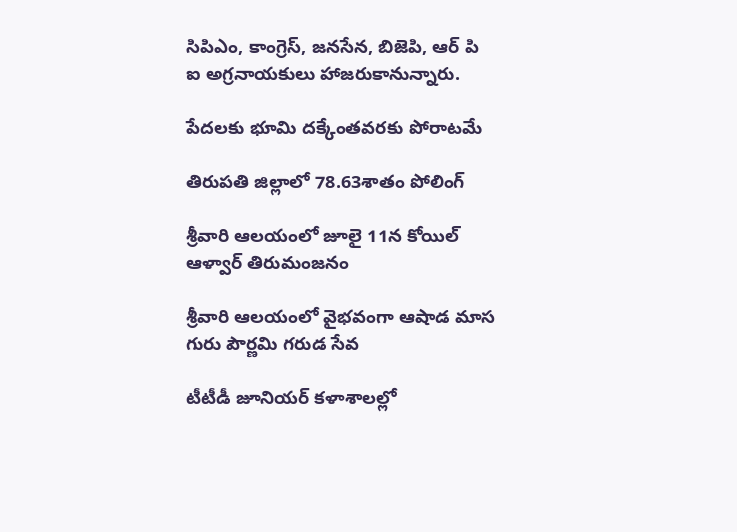సిపిఎం, కాంగ్రెస్, జనసేన, బిజెపి, ఆర్ పి ఐ అగ్రనాయకులు హాజరుకానున్నారు.

పేదలకు భూమి దక్కేంతవరకు పోరాటమే

తిరుపతి జిల్లాలో 78.63శాతం పోలింగ్

శ్రీవారి ఆలయంలో జూలై 11న కోయిల్‌ ఆళ్వార్‌ తిరుమంజనం

శ్రీవారి ఆలయంలో వైభవంగా ఆషాడ మాస గురు పౌర్ణమి గరుడ సేవ

టీటీడీ జూనియర్ కళాశాలల్లో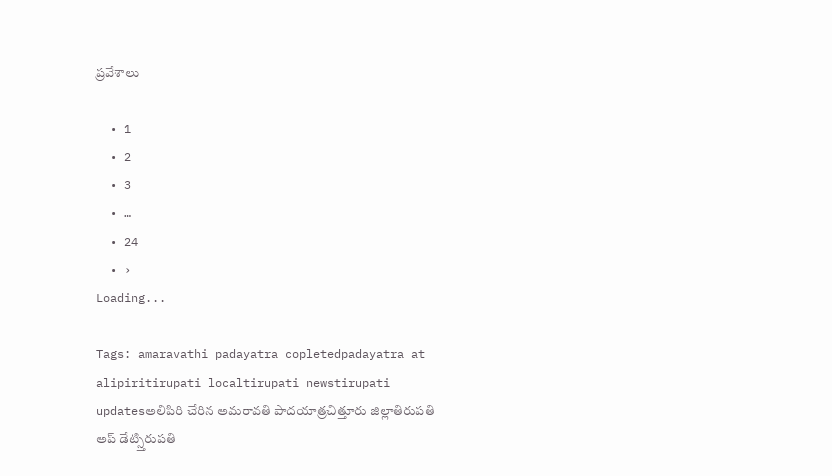ప్రవేశాలు

  • 1
  • 2
  • 3
  • …
  • 24
  • ›
Loading...

Tags: amaravathi padayatra copletedpadayatra at alipiritirupati localtirupati newstirupati updatesఅలిపిరి చేరిన అమరావతి పాదయాత్రచిత్తూరు జిల్లాతిరుపతి అప్ డేట్స్తిరుపతి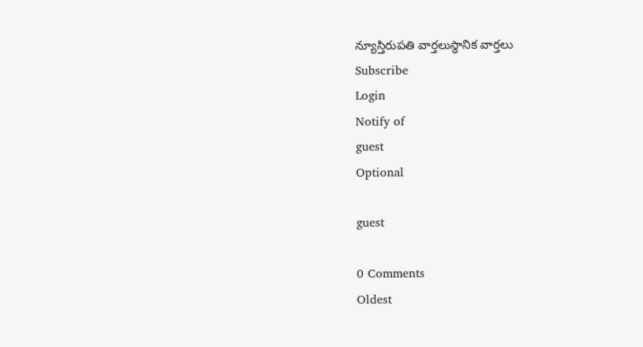న్యూస్తిరుపతి వార్తలుస్థానిక వార్తలు
Subscribe
Login
Notify of
guest
Optional

guest

0 Comments
Oldest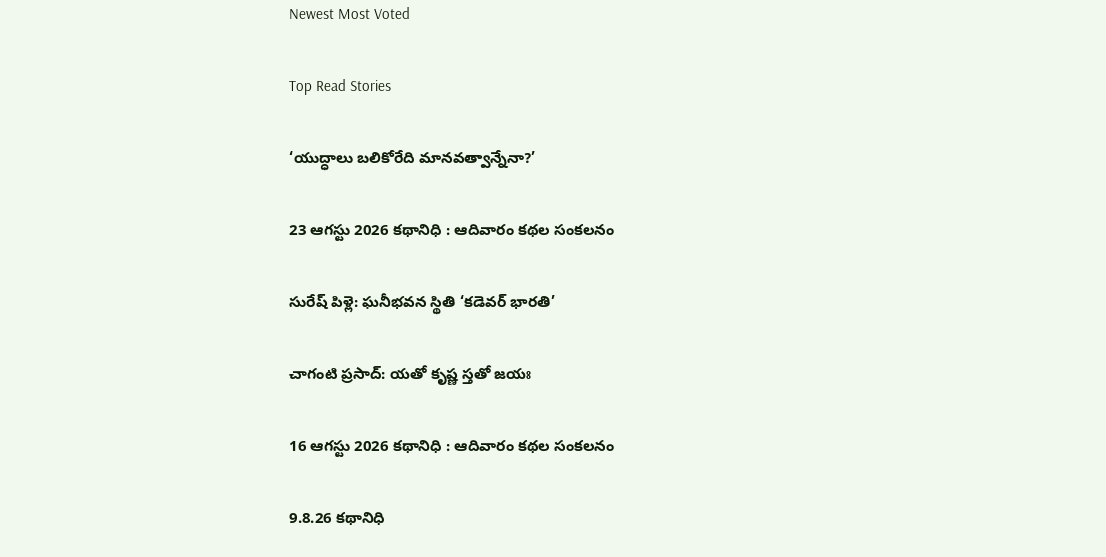Newest Most Voted

Top Read Stories

‘యుద్ధాలు బలికోరేది మానవత్వాన్నేనా?’

23 ఆగస్టు 2026 కథానిధి : ఆదివారం కథల సంకలనం

సురేష్ పిళ్లె: ఘనీభవన స్థితి ‘కడెవర్ భారతి’

చాగంటి ప్రసాద్: యతో కృష్ణ స్తతో జయః

16 ఆగస్టు 2026 కథానిధి : ఆదివారం కథల సంకలనం

9.8.26 కథానిధి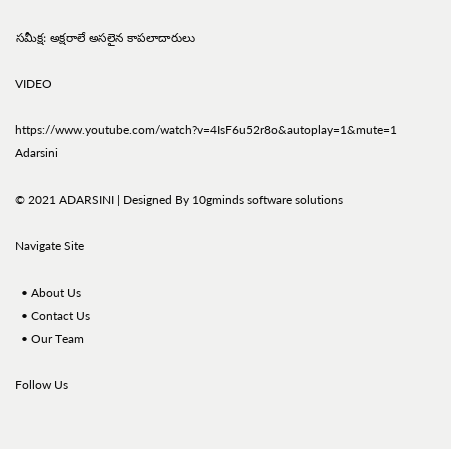సమీక్ష: అక్షరాలే అసలైన కాపలాదారులు

VIDEO

https://www.youtube.com/watch?v=4IsF6u52r8o&autoplay=1&mute=1
Adarsini

© 2021 ADARSINI | Designed By 10gminds software solutions

Navigate Site

  • About Us
  • Contact Us
  • Our Team

Follow Us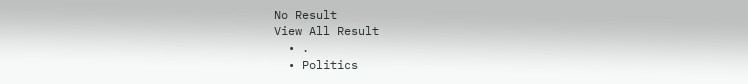No Result
View All Result
  • .
  • Politics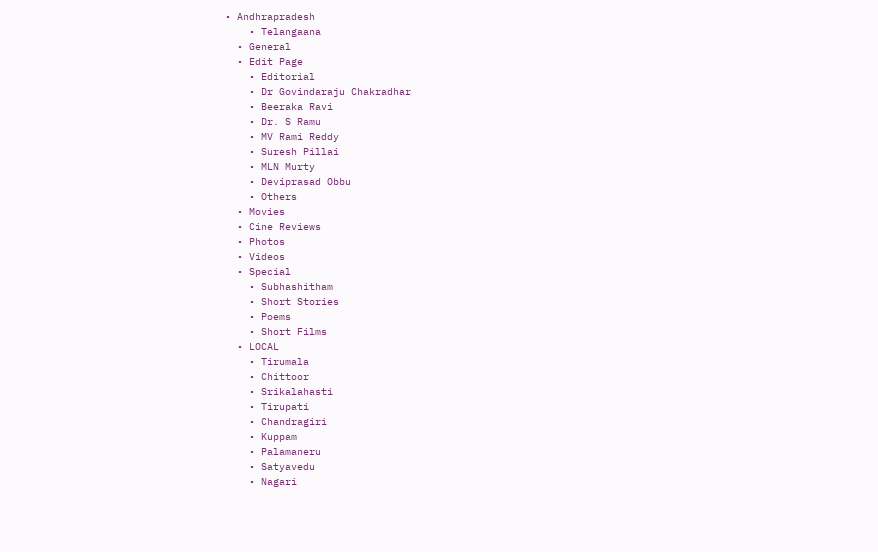• Andhrapradesh
    • Telangaana
  • General
  • Edit Page
    • Editorial
    • Dr Govindaraju Chakradhar
    • Beeraka Ravi
    • Dr. S Ramu
    • MV Rami Reddy
    • Suresh Pillai
    • MLN Murty
    • Deviprasad Obbu
    • Others
  • Movies
  • Cine Reviews
  • Photos
  • Videos
  • Special
    • Subhashitham
    • Short Stories
    • Poems
    • Short Films
  • LOCAL
    • Tirumala
    • Chittoor
    • Srikalahasti
    • Tirupati
    • Chandragiri
    • Kuppam
    • Palamaneru
    • Satyavedu
    • Nagari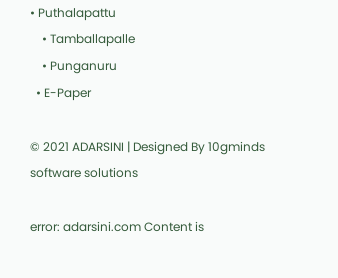• Puthalapattu
    • Tamballapalle
    • Punganuru
  • E-Paper

© 2021 ADARSINI | Designed By 10gminds software solutions

error: adarsini.com Content is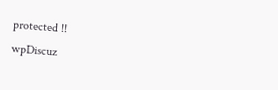protected !!
wpDiscuz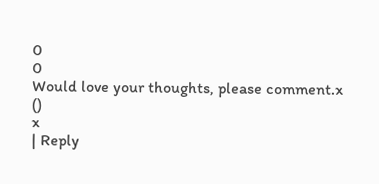0
0
Would love your thoughts, please comment.x
()
x
| Reply